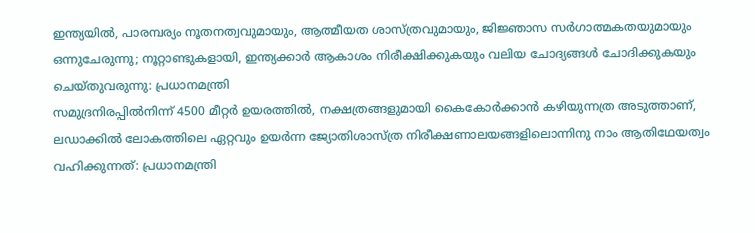ഇന്ത്യയിൽ, പാരമ്പര്യം നൂതനത്വവുമായും, ആത്മീയത ശാസ്ത്രവുമായും, ജിജ്ഞാസ സർഗാത്മകതയുമായും ഒന്നുചേരുന്നു; നൂറ്റാണ്ടുകളായി, ഇന്ത്യക്കാർ ആകാശം നിരീക്ഷിക്കുകയും വലിയ ചോദ്യങ്ങൾ ചോദിക്കുകയും ചെയ്തുവരുന്നു: പ്രധാനമന്ത്രി
സമുദ്രനിരപ്പിൽനിന്ന് 4500 മീറ്റർ ഉയരത്തിൽ, നക്ഷത്രങ്ങളുമായി കൈകോർക്കാൻ കഴിയുന്നത്ര അടുത്താണ്, ലഡാക്കിൽ ലോകത്തിലെ ഏറ്റവും ഉയർന്ന ജ്യോതിശാസ്ത്ര നിരീക്ഷണാലയങ്ങളിലൊന്നിനു നാം ആതിഥേയത്വം വഹിക്കുന്നത്: പ്രധാനമന്ത്രി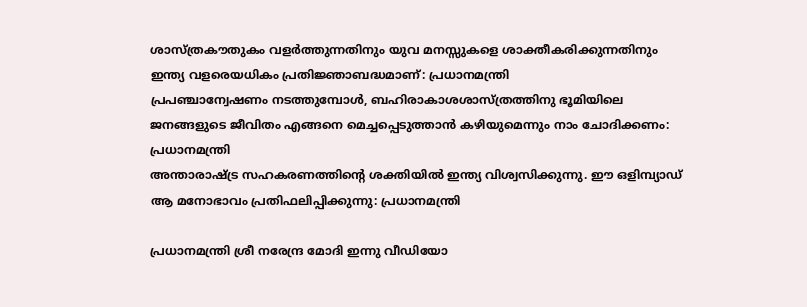ശാസ്ത്രകൗതുകം വളർത്തുന്നതിനും യുവ മനസ്സുകളെ ശാക്തീകരിക്കുന്നതിനും ഇന്ത്യ വളരെയധികം പ്രതിജ്ഞാബദ്ധമാണ്: പ്രധാനമന്ത്രി
പ്രപഞ്ചാന്വേഷണം നടത്തുമ്പോൾ, ബഹിരാകാശശാസ്ത്രത്തിനു ഭൂമിയിലെ ജനങ്ങളുടെ ജീവിതം എങ്ങനെ മെച്ചപ്പെടുത്താൻ കഴിയുമെന്നും നാം ചോദിക്കണം: പ്രധാനമന്ത്രി
അന്താരാഷ്ട്ര സഹകരണത്തിന്റെ ശക്തിയിൽ ഇന്ത്യ വിശ്വസിക്കുന്നു. ഈ ഒളിമ്പ്യാഡ് ആ മനോഭാവം പ്രതിഫലിപ്പിക്കുന്നു: പ്രധാനമന്ത്രി

പ്രധാനമന്ത്രി ശ്രീ നരേന്ദ്ര മോദി ഇന്നു വീഡിയോ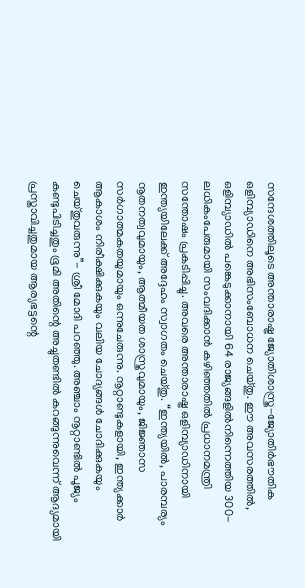സന്ദേശത്തിലൂടെ അന്താരാഷ്ട്ര ജ്യോതിശാസ്ത്ര-ജ്യോതിർഭൗതിക ഒളിമ്പ്യാഡിനെ അഭിസംബോധന ചെയ്തു. ഈ അവസരത്തിൽ, ഒളിമ്പ്യാഡിൽ പങ്കെടുക്കാനായി 64 രാജ്യങ്ങളിൽനിന്നെത്തിയ 300-ലധികംപേരുമായി സംവദിക്കാൻ കഴിഞ്ഞതിൽ പ്രധാനമന്ത്രി സന്തോഷം പ്രകടിപ്പിച്ചു. അവരെ അന്താരാഷ്ട്ര ഒളിമ്പ്യാഡിനായി ഇന്ത്യയിലേക്ക് അദ്ദേഹം സ്വാഗതം ചെയ്തു. “ഇന്ത്യയിൽ, പാരമ്പര്യം നൂതനത്വവുമായും, ആത്മീയത ശാസ്ത്രവുമായും, ജിജ്ഞാസ സർഗാത്മകതയുമായും ഒന്നുചേരുന്നു. നൂറ്റാണ്ടുകളായി, ഇന്ത്യക്കാർ ആകാശം നിരീക്ഷിക്കുകയും വലിയ ചോദ്യങ്ങൾ ചോദിക്കുകയും ചെയ്തുവരുന്നു”- ശ്രീ മോദി പറഞ്ഞു. അഞ്ചാം നൂറ്റാണ്ടിൽ പൂജ്യം കണ്ടുപിടിച്ചതും ഭൂമി അതിന്റെ അച്ചുതണ്ടിൽ കറങ്ങുന്നുവെന്ന് ആദ്യമായി പ്രസ്താവിച്ചതുമായ ആര്യഭട്ടന്റെ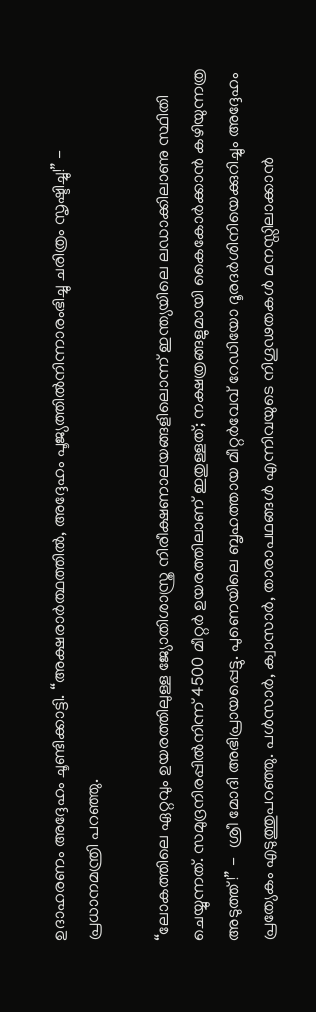ഉദാഹരണം അദ്ദേഹം ചൂണ്ടിക്കാട്ടി. “അക്ഷരാർത്ഥത്തിൽ, അദ്ദേഹം പൂജ്യത്തിൽനിന്നാരംഭിച്ചു ചരിത്രം സൃഷ്ടിച്ചു!” - പ്രധാനമന്ത്രി പറഞ്ഞു.

“ലോകത്തിലെ ഏറ്റവും ഉയരത്തിലുള്ള ജ്യോതിശാസ്ത്ര നിരീക്ഷണാലയങ്ങളിലൊന്ന് ഇന്ത്യയിലെ ലഡാക്കിലാണു സ്ഥിതി ചെയ്യുന്നത്. സമുദ്രനിരപ്പിൽനിന്ന് 4500 മീറ്റർ ഉയരത്തിലാണ് ഇതുള്ളത്; നക്ഷത്രങ്ങളുമായി കൈകോർക്കാൻ കഴിയുന്നത്ര അടുത്ത്!” -  ശ്രീ മോദി അഭിപ്രായപ്പെട്ടു. പുണെയിലെ ബൃഹത്തായ മീറ്റർവേവ് റേഡിയോ ദൂരദർശിനിയെക്കുറിച്ചും അദ്ദേഹം പ്രത്യേകം എടുത്തുപറഞ്ഞു. പൾസാർ, ക്വാസാർ, താരാപഥങ്ങൾ എന്നിവയുടെ നിഗൂഢതകൾ മനസ്സിലാക്കാൻ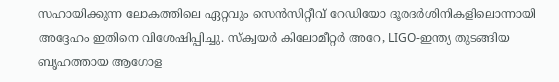സഹായിക്കുന്ന ലോകത്തിലെ ഏറ്റവും സെൻസിറ്റീവ് റേഡിയോ ദൂരദർശിനികളിലൊന്നായി അദ്ദേഹം ഇതിനെ വിശേഷിപ്പിച്ചു. സ്ക്വയർ കിലോമീറ്റർ അറേ, LIGO-ഇന്ത്യ തുടങ്ങിയ ബൃഹത്തായ ആഗോള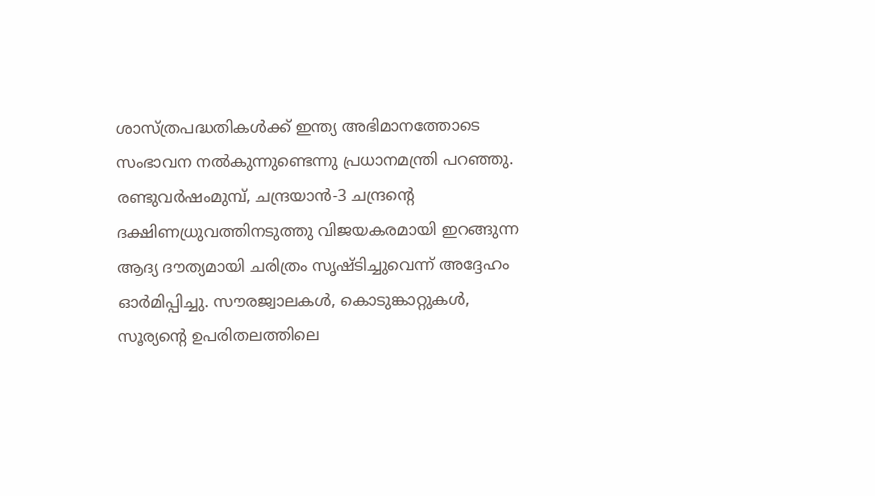ശാസ്ത്രപദ്ധതികൾക്ക് ഇന്ത്യ അഭിമാനത്തോടെ സംഭാവന നൽകുന്നുണ്ടെന്നു പ്രധാനമന്ത്രി പറഞ്ഞു. രണ്ടുവർഷംമുമ്പ്, ചന്ദ്രയാൻ-3 ചന്ദ്രന്റെ ദക്ഷിണധ്രുവത്തിനടുത്തു വിജയകരമായി ഇറങ്ങുന്ന ആദ്യ ദൗത്യമായി ചരിത്രം സൃഷ്ടിച്ചുവെന്ന് അദ്ദേഹം ഓർമിപ്പിച്ചു. സൗരജ്വാലകൾ, കൊടുങ്കാറ്റുകൾ, സൂര്യന്റെ ഉപരിതലത്തിലെ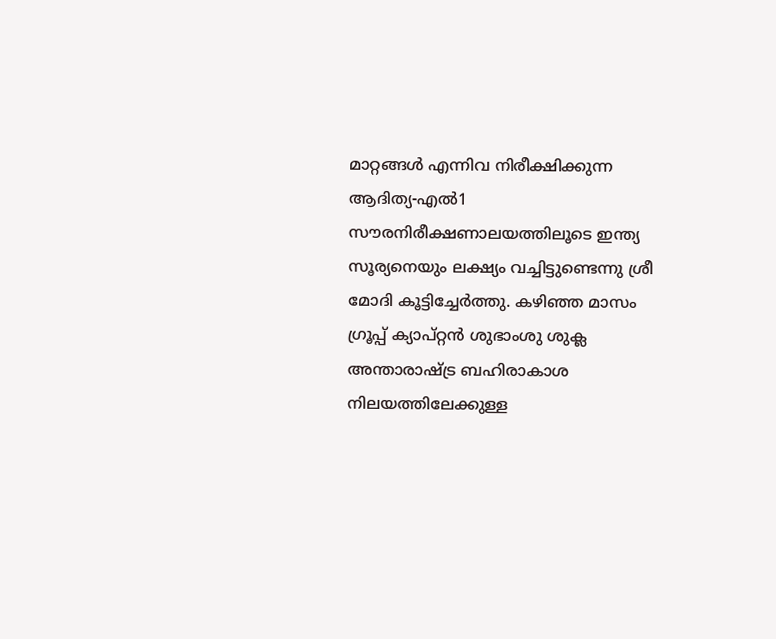മാറ്റങ്ങൾ എന്നിവ നിരീക്ഷിക്കുന്ന ആദിത്യ-എൽ1 സൗരനിരീക്ഷണാലയത്തിലൂടെ ഇന്ത്യ സൂര്യനെയും ലക്ഷ്യം വച്ചിട്ടുണ്ടെന്നു ശ്രീ മോദി കൂട്ടിച്ചേർത്തു. കഴിഞ്ഞ മാസം ഗ്രൂപ്പ് ക്യാപ്റ്റൻ ശുഭാംശു ശുക്ല അന്താരാഷ്ട്ര ബഹിരാകാശ നിലയത്തിലേക്കുള്ള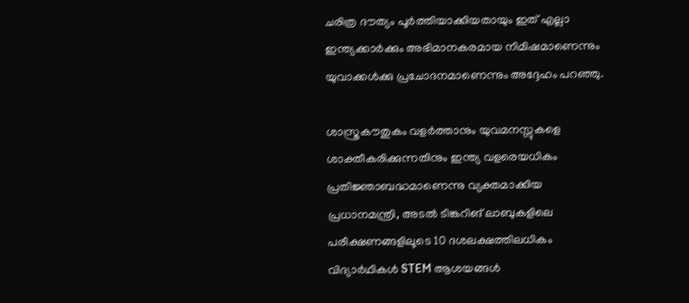ചരിത്ര ദൗത്യം പൂർത്തിയാക്കിയതായും ഇത് എല്ലാ ഇന്ത്യക്കാർക്കും അഭിമാനകരമായ നിമിഷമാണെന്നും യുവാക്കൾക്കു പ്രചോദനമാണെന്നും അദ്ദേഹം പറഞ്ഞു.

ശാസ്ത്രകൗതുകം വളർത്താനും യുവമനസ്സുകളെ ശാക്തീകരിക്കുന്നതിനും ഇന്ത്യ വളരെയധികം പ്രതിജ്ഞാബദ്ധമാണെന്നു വ്യക്തമാക്കിയ പ്രധാനമന്ത്രി, അടൽ ടിങ്കറിങ് ലാബുകളിലെ പരീക്ഷണങ്ങളിലൂടെ 10 ദശലക്ഷത്തിലധികം വിദ്യാർഥികൾ STEM ആശയങ്ങൾ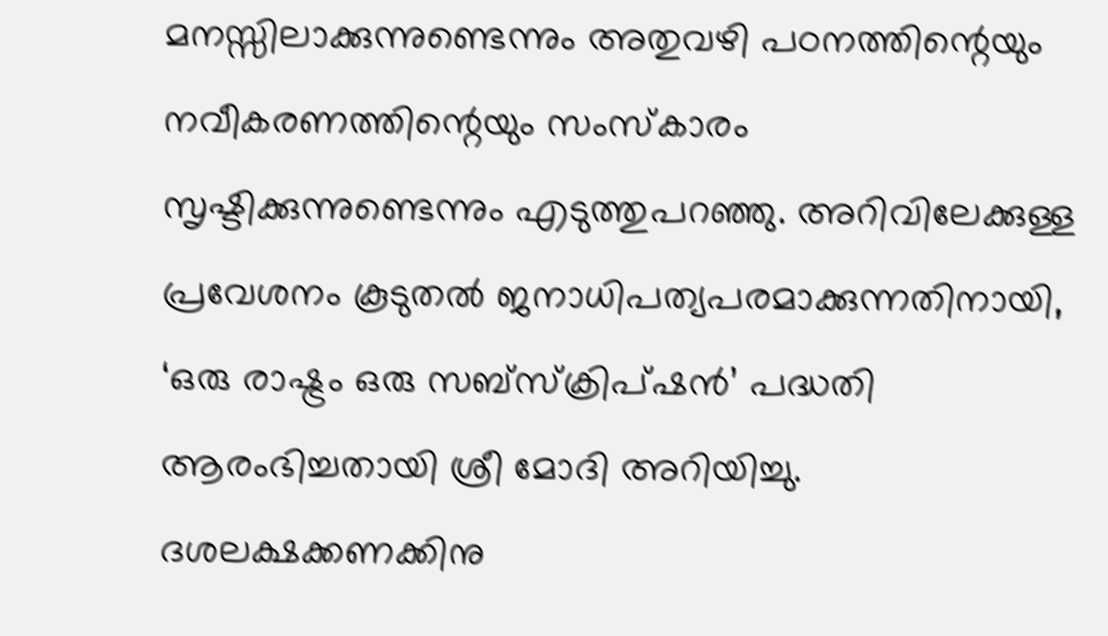മനസ്സിലാക്കുന്നുണ്ടെന്നും അതുവഴി പഠനത്തിന്റെയും നവീകരണത്തിന്റെയും സംസ്കാരം സൃഷ്ടിക്കുന്നുണ്ടെന്നും എടുത്തുപറഞ്ഞു. അറിവിലേക്കുള്ള പ്രവേശനം കൂടുതൽ ജനാധിപത്യപരമാക്കുന്നതിനായി, ‘ഒരു രാഷ്ട്രം ഒരു സബ്‌സ്‌ക്രിപ്‌ഷൻ’ പദ്ധതി ആരംഭിച്ചതായി ശ്രീ മോദി അറിയിച്ചു. ദശലക്ഷക്കണക്കിനു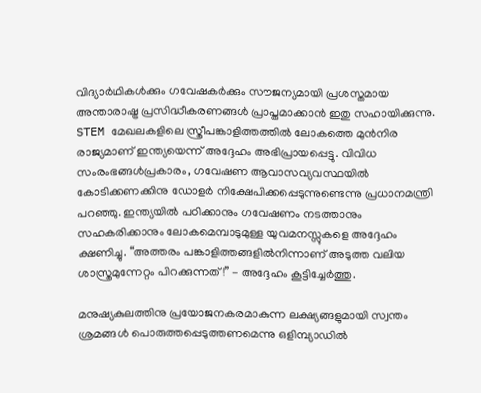വിദ്യാർഥികൾക്കും ഗവേഷകർക്കും സൗജന്യമായി പ്രശസ്തമായ അന്താരാഷ്ട്ര പ്രസിദ്ധീകരണങ്ങൾ പ്രാപ്തമാക്കാൻ ഇതു സഹായിക്കുന്നു. STEM മേഖലകളിലെ സ്ത്രീപങ്കാളിത്തത്തിൽ ലോകത്തെ മുൻനിര രാജ്യമാണ് ഇന്ത്യയെന്ന് അദ്ദേഹം അഭിപ്രായപ്പെട്ടു. വിവിധ സംരംഭങ്ങൾപ്രകാരം, ഗവേഷണ ആവാസവ്യവസ്ഥയിൽ കോടിക്കണക്കിനു ഡോളർ നിക്ഷേപിക്കപ്പെടുന്നുണ്ടെന്നു പ്രധാനമന്ത്രി പറഞ്ഞു. ഇന്ത്യയിൽ പഠിക്കാനും ഗവേഷണം നടത്താനും സഹകരിക്കാനും ലോകമെമ്പാടുമുള്ള യുവമനസ്സുകളെ അദ്ദേഹം ക്ഷണിച്ചു. “അത്തരം പങ്കാളിത്തങ്ങളിൽനിന്നാണ് അടുത്ത വലിയ ശാസ്ത്രമുന്നേറ്റം പിറക്കുന്നത്!” - അദ്ദേഹം കൂട്ടിച്ചേർത്തു.

മനുഷ്യകുലത്തിനു പ്രയോജനകരമാകുന്ന ലക്ഷ്യങ്ങളുമായി സ്വന്തം ശ്രമങ്ങൾ പൊരുത്തപ്പെടുത്തണമെന്നു ഒളിമ്പ്യാഡിൽ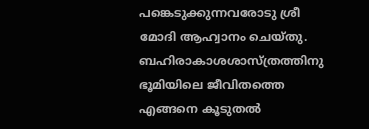പങ്കെടുക്കുന്നവരോടു ശ്രീ മോദി ആഹ്വാനം ചെയ്തു. ബഹിരാകാശശാസ്ത്രത്തിനു ഭൂമിയിലെ ജീവിതത്തെ എങ്ങനെ കൂടുതൽ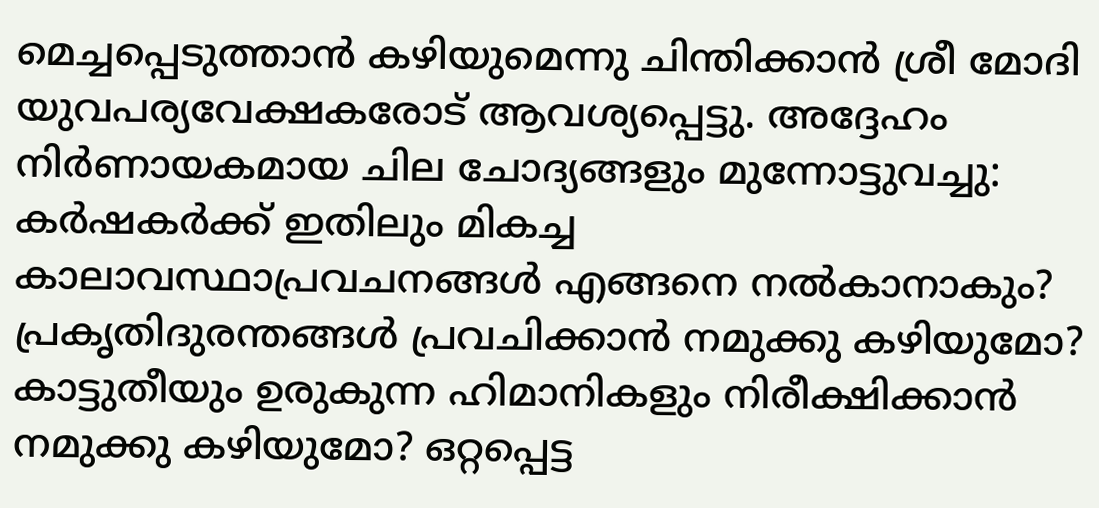മെച്ചപ്പെടുത്താൻ കഴിയുമെന്നു ചിന്തിക്കാൻ ശ്രീ മോദി യുവപര്യവേക്ഷകരോട് ആവശ്യപ്പെട്ടു. അദ്ദേഹം നിർണായകമായ ചില ചോദ്യങ്ങളും മുന്നോട്ടുവച്ചു: കർഷകർക്ക് ഇതിലും മികച്ച കാലാവസ്ഥാപ്രവചനങ്ങൾ എങ്ങനെ നൽകാനാകും? പ്രകൃതിദുരന്തങ്ങൾ പ്രവചിക്കാൻ നമുക്കു കഴിയുമോ? കാട്ടുതീയും ഉരുകുന്ന ഹിമാനികളും നിരീക്ഷിക്കാൻ നമുക്കു കഴിയുമോ? ഒറ്റപ്പെട്ട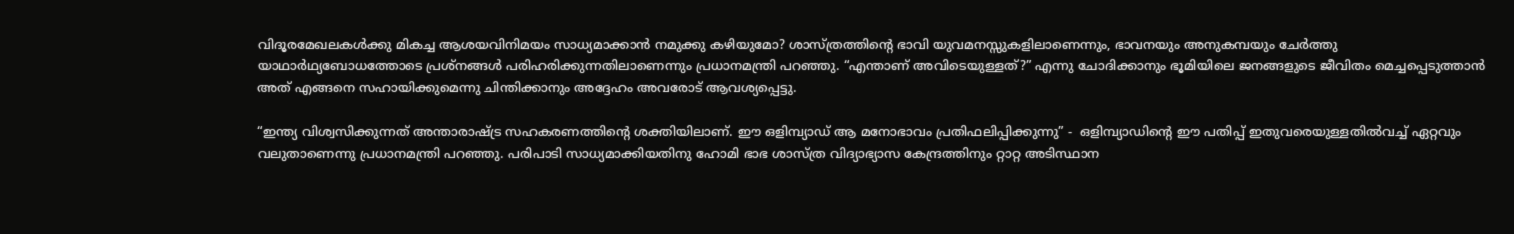വിദൂരമേഖലകൾക്കു മികച്ച ആശയവിനിമയം സാധ്യമാക്കാൻ നമുക്കു കഴിയുമോ? ശാസ്ത്രത്തിന്റെ ഭാവി യുവമനസ്സുകളിലാണെന്നും, ഭാവനയും അനുകമ്പയും ചേർത്തു യാഥാർഥ്യബോധത്തോടെ പ്രശ്നങ്ങൾ പരിഹരിക്കുന്നതിലാണെന്നും പ്രധാനമന്ത്രി പറഞ്ഞു. “എന്താണ് അവിടെയുള്ളത്?” എന്നു ചോദിക്കാനും ഭൂമിയിലെ ജനങ്ങളുടെ ജീവിതം മെച്ചപ്പെടുത്താൻ അത് എങ്ങനെ സഹായിക്കുമെന്നു ചിന്തിക്കാനും അദ്ദേഹം അവരോട് ആവശ്യപ്പെട്ടു.

“ഇന്ത്യ വിശ്വസിക്കുന്നത് അന്താരാഷ്ട്ര സഹകരണത്തിന്റെ ശക്തിയിലാണ്. ഈ ഒളിമ്പ്യാഡ് ആ മനോഭാവം പ്രതിഫലിപ്പിക്കുന്നു” -  ഒളിമ്പ്യാഡിന്റെ ഈ പതിപ്പ് ഇതുവരെയുള്ളതിൽവച്ച് ഏറ്റവും വലുതാണെന്നു പ്രധാനമന്ത്രി പറഞ്ഞു. പരിപാടി സാധ്യമാക്കിയതിനു ഹോമി ഭാഭ ശാസ്ത്ര വിദ്യാഭ്യാസ കേന്ദ്രത്തിനും റ്റാറ്റ അടിസ്ഥാന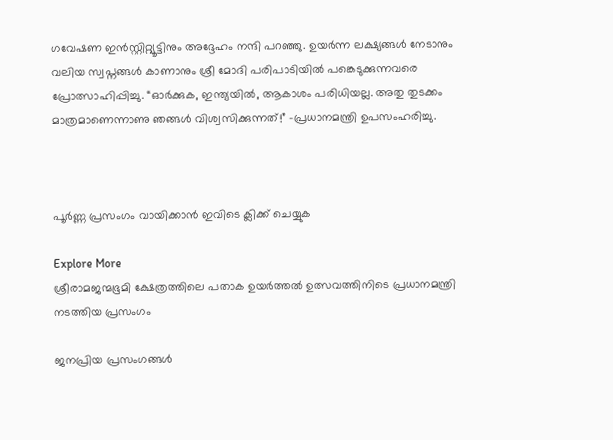ഗവേഷണ ഇൻസ്റ്റിറ്റ്യൂട്ടിനും അദ്ദേഹം നന്ദി പറഞ്ഞു. ഉയർന്ന ലക്ഷ്യങ്ങൾ നേടാനും വലിയ സ്വപ്നങ്ങൾ കാണാനും ശ്രീ മോദി പരിപാടിയിൽ പങ്കെടുക്കുന്നവരെ പ്രോത്സാഹിപ്പിച്ചു. “ഓർക്കുക, ഇന്ത്യയിൽ, ആകാശം പരിധിയല്ല. അതു തുടക്കം മാത്രമാണെന്നാണു ഞങ്ങൾ വിശ്വസിക്കുന്നത്!” -പ്രധാനമന്ത്രി ഉപസംഹരിച്ചു.



പൂർണ്ണ പ്രസംഗം വായിക്കാൻ ഇവിടെ ക്ലിക്ക് ചെയ്യുക

Explore More
ശ്രീരാമജന്മഭൂമി ക്ഷേത്രത്തിലെ പതാക ഉയർത്തൽ ഉത്സവത്തിനിടെ പ്രധാനമന്ത്രി നടത്തിയ പ്രസംഗം

ജനപ്രിയ പ്രസംഗങ്ങൾ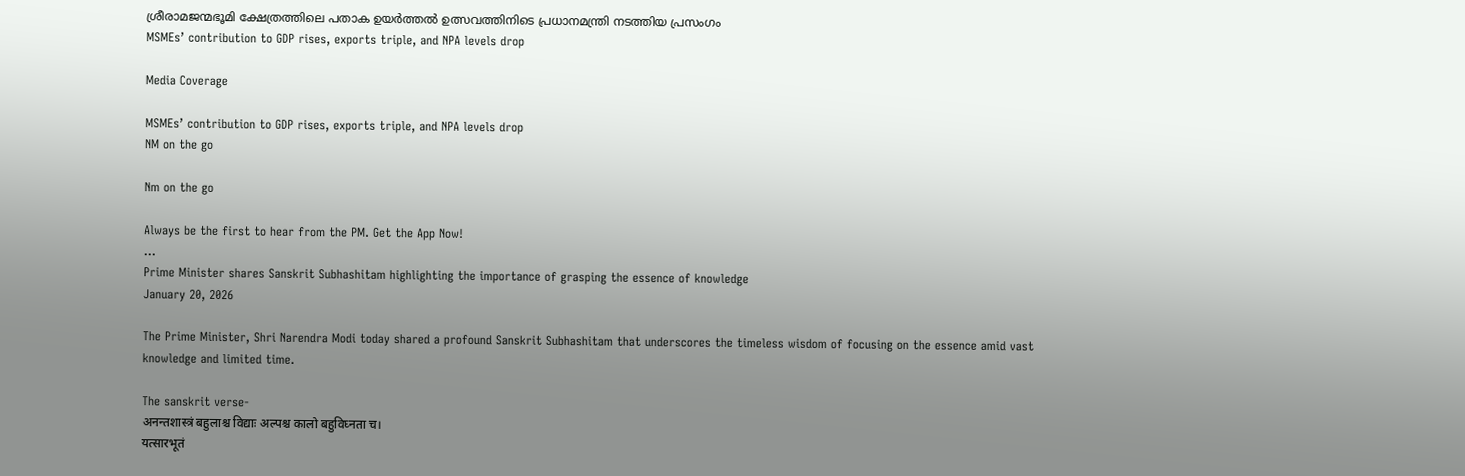ശ്രീരാമജന്മഭൂമി ക്ഷേത്രത്തിലെ പതാക ഉയർത്തൽ ഉത്സവത്തിനിടെ പ്രധാനമന്ത്രി നടത്തിയ പ്രസംഗം
MSMEs’ contribution to GDP rises, exports triple, and NPA levels drop

Media Coverage

MSMEs’ contribution to GDP rises, exports triple, and NPA levels drop
NM on the go

Nm on the go

Always be the first to hear from the PM. Get the App Now!
...
Prime Minister shares Sanskrit Subhashitam highlighting the importance of grasping the essence of knowledge
January 20, 2026

The Prime Minister, Shri Narendra Modi today shared a profound Sanskrit Subhashitam that underscores the timeless wisdom of focusing on the essence amid vast knowledge and limited time.

The sanskrit verse-
अनन्तशास्त्रं बहुलाश्च विद्याः अल्पश्च कालो बहुविघ्नता च।
यत्सारभूतं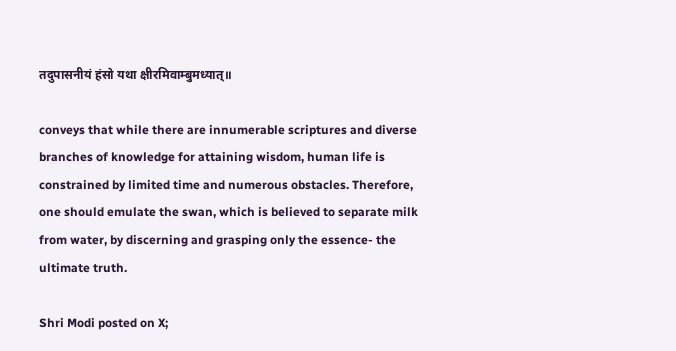तदुपासनीयं हंसो यथा क्षीरमिवाम्बुमध्यात्॥

conveys that while there are innumerable scriptures and diverse branches of knowledge for attaining wisdom, human life is constrained by limited time and numerous obstacles. Therefore, one should emulate the swan, which is believed to separate milk from water, by discerning and grasping only the essence- the ultimate truth.

Shri Modi posted on X;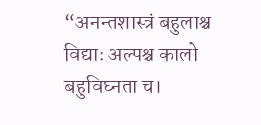“अनन्तशास्त्रं बहुलाश्च विद्याः अल्पश्च कालो बहुविघ्नता च।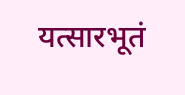यत्सारभूतं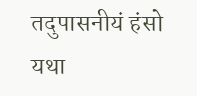तदुपासनीयं हंसो यथा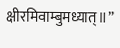क्षीरमिवाम्बुमध्यात्॥”